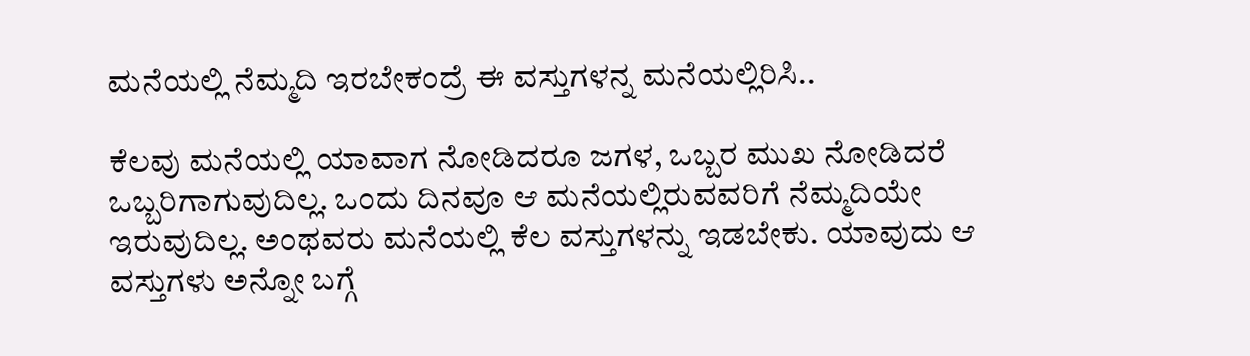ಮನೆಯಲ್ಲಿ ನೆಮ್ಮದಿ ಇರಬೇಕಂದ್ರೆ ಈ ವಸ್ತುಗಳನ್ನ ಮನೆಯಲ್ಲಿರಿಸಿ..

ಕೆಲವು ಮನೆಯಲ್ಲಿ ಯಾವಾಗ ನೋಡಿದರೂ ಜಗಳ, ಒಬ್ಬರ ಮುಖ ನೋಡಿದರೆ ಒಬ್ಬರಿಗಾಗುವುದಿಲ್ಲ. ಒಂದು ದಿನವೂ ಆ ಮನೆಯಲ್ಲಿರುವವರಿಗೆ ನೆಮ್ಮದಿಯೇ ಇರುವುದಿಲ್ಲ. ಅಂಥವರು ಮನೆಯಲ್ಲಿ ಕೆಲ ವಸ್ತುಗಳನ್ನು ಇಡಬೇಕು. ಯಾವುದು ಆ ವಸ್ತುಗಳು ಅನ್ನೋ ಬಗ್ಗೆ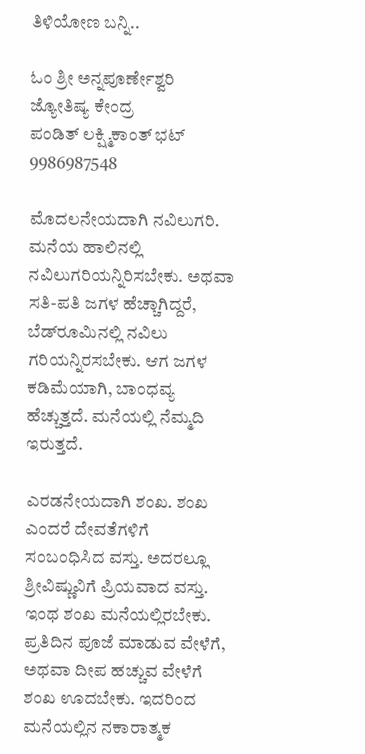ತಿಳಿಯೋಣ ಬನ್ನಿ..

ಓಂ ಶ್ರೀ ಅನ್ನಪೂರ್ಣೇಶ್ವರಿ ಜ್ಯೋತಿಷ್ಯ ಕೇಂದ್ರ
ಪಂಡಿತ್ ಲಕ್ಷ್ಮಿಕಾಂತ್ ಭಟ್
9986987548

ಮೊದಲನೇಯದಾಗಿ ನವಿಲುಗರಿ. ಮನೆಯ ಹಾಲಿನಲ್ಲಿ ನವಿಲುಗರಿಯನ್ನಿರಿಸಬೇಕು. ಅಥವಾ ಸತಿ-ಪತಿ ಜಗಳ ಹೆಚ್ಚಾಗಿದ್ದರೆ, ಬೆಡ್‌ರೂಮಿನಲ್ಲಿ ನವಿಲು ಗರಿಯನ್ನಿರಸಬೇಕು. ಆಗ ಜಗಳ ಕಡಿಮೆಯಾಗಿ, ಬಾಂಧವ್ಯ ಹೆಚ್ಚುತ್ತದೆ. ಮನೆಯಲ್ಲಿ ನೆಮ್ಮದಿ ಇರುತ್ತದೆ.

ಎರಡನೇಯದಾಗಿ ಶಂಖ. ಶಂಖ ಎಂದರೆ ದೇವತೆಗಳಿಗೆ ಸಂಬಂಧಿಸಿದ ವಸ್ತು. ಅದರಲ್ಲೂ ಶ್ರೀವಿಷ್ಣುವಿಗೆ ಪ್ರಿಯವಾದ ವಸ್ತು. ಇಂಥ ಶಂಖ ಮನೆಯಲ್ಲಿರಬೇಕು. ಪ್ರತಿದಿನ ಪೂಜೆ ಮಾಡುವ ವೇಳೆಗೆ, ಅಥವಾ ದೀಪ ಹಚ್ಚುವ ವೇಳೆಗೆ ಶಂಖ ಊದಬೇಕು. ಇದರಿಂದ ಮನೆಯಲ್ಲಿನ ನಕಾರಾತ್ಮಕ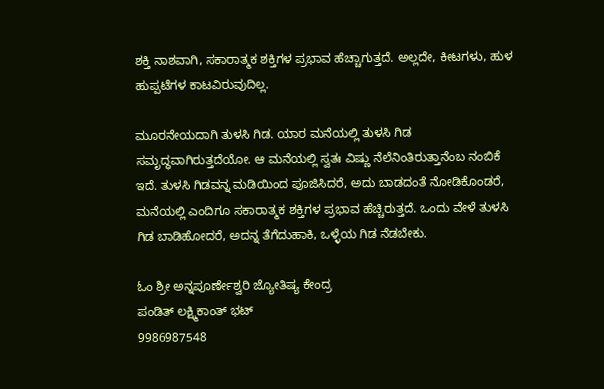ಶಕ್ತಿ ನಾಶವಾಗಿ, ಸಕಾರಾತ್ಮಕ ಶಕ್ತಿಗಳ ಪ್ರಭಾವ ಹೆಚ್ಚಾಗುತ್ತದೆ. ಅಲ್ಲದೇ, ಕೀಟಗಳು, ಹುಳ ಹುಪ್ಪಟೆಗಳ ಕಾಟವಿರುವುದಿಲ್ಲ.

ಮೂರನೇಯದಾಗಿ ತುಳಸಿ ಗಿಡ. ಯಾರ ಮನೆಯಲ್ಲಿ ತುಳಸಿ ಗಿಡ ಸಮೃದ್ಧವಾಗಿರುತ್ತದೆಯೋ. ಆ ಮನೆಯಲ್ಲಿ ಸ್ವತಃ ವಿಷ್ಣು ನೆಲೆನಿಂತಿರುತ್ತಾನೆಂಬ ನಂಬಿಕೆ ಇದೆ. ತುಳಸಿ ಗಿಡವನ್ನ ಮಡಿಯಿಂದ ಪೂಜಿಸಿದರೆ, ಅದು ಬಾಡದಂತೆ ನೋಡಿಕೊಂಡರೆ, ಮನೆಯಲ್ಲಿ ಎಂದಿಗೂ ಸಕಾರಾತ್ಮಕ ಶಕ್ತಿಗಳ ಪ್ರಭಾವ ಹೆಚ್ಚಿರುತ್ತದೆ. ಒಂದು ವೇಳೆ ತುಳಸಿ ಗಿಡ ಬಾಡಿಹೋದರೆ, ಅದನ್ನ ತೆಗೆದುಹಾಕಿ, ಒಳ್ಳೆಯ ಗಿಡ ನೆಡಬೇಕು.

ಓಂ ಶ್ರೀ ಅನ್ನಪೂರ್ಣೇಶ್ವರಿ ಜ್ಯೋತಿಷ್ಯ ಕೇಂದ್ರ
ಪಂಡಿತ್ ಲಕ್ಷ್ಮಿಕಾಂತ್ ಭಟ್
9986987548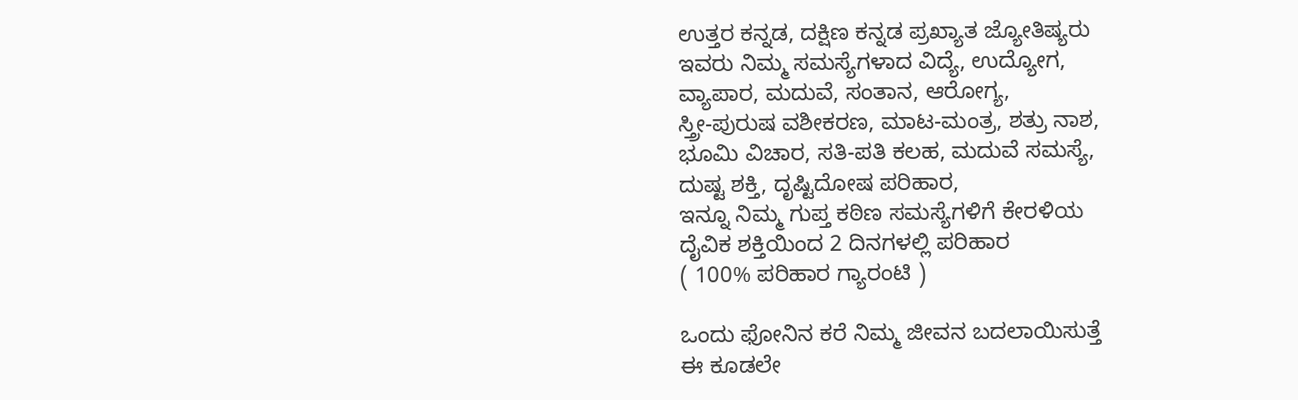ಉತ್ತರ ಕನ್ನಡ, ದಕ್ಷಿಣ ಕನ್ನಡ ಪ್ರಖ್ಯಾತ ಜ್ಯೋತಿಷ್ಯರು
ಇವರು ನಿಮ್ಮ ಸಮಸ್ಯೆಗಳಾದ ವಿದ್ಯೆ, ಉದ್ಯೋಗ,
ವ್ಯಾಪಾರ, ಮದುವೆ, ಸಂತಾನ, ಆರೋಗ್ಯ,
ಸ್ತ್ರೀ-ಪುರುಷ ವಶೀಕರಣ, ಮಾಟ-ಮಂತ್ರ, ಶತ್ರು ನಾಶ,
ಭೂಮಿ ವಿಚಾರ, ಸತಿ-ಪತಿ ಕಲಹ, ಮದುವೆ ಸಮಸ್ಯೆ,
ದುಷ್ಟ ಶಕ್ತಿ, ದೃಷ್ಟಿದೋಷ ಪರಿಹಾರ,
ಇನ್ನೂ ನಿಮ್ಮ ಗುಪ್ತ ಕಠಿಣ ಸಮಸ್ಯೆಗಳಿಗೆ ಕೇರಳಿಯ
ದೈವಿಕ ಶಕ್ತಿಯಿಂದ 2 ದಿನಗಳಲ್ಲಿ ಪರಿಹಾರ
( 100% ಪರಿಹಾರ ಗ್ಯಾರಂಟಿ )

ಒಂದು ಫೋನಿನ ಕರೆ ನಿಮ್ಮ ಜೀವನ ಬದಲಾಯಿಸುತ್ತೆ
ಈ ಕೂಡಲೇ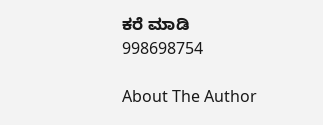ಕರೆ ಮಾಡಿ
998698754

About The Author